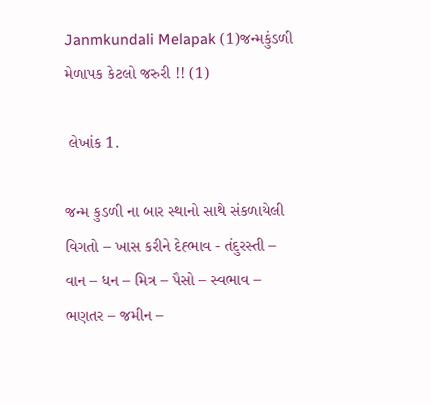Janmkundali Melapak (1)જન્મકુંડળી મેળાપક કેટલો જરુરી !! (1)

 લેખાંક 1.

જન્મ કુડળી ના બાર સ્થાનો સાથે સંકળાયેલી વિગતો – ખાસ કરીને દેહ્ભાવ - તંદુરસ્તી – વાન – ધન – મિત્ર – પૈસો – સ્વભાવ – ભણતર – જમીન –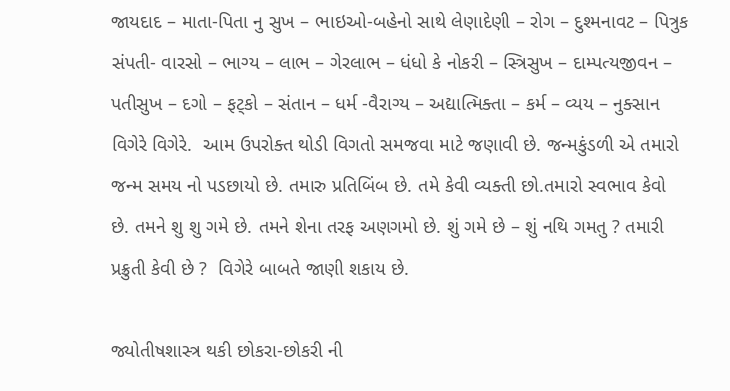જાયદાદ – માતા-પિતા નુ સુખ – ભાઇઓ-બહેનો સાથે લેણાદેણી – રોગ – દુશ્મનાવટ – પિત્રુક સંપતી- વારસો – ભાગ્ય – લાભ – ગેરલાભ – ધંધો કે નોકરી – સ્ત્રિસુખ – દામ્પત્યજીવન – પતીસુખ – દગો – ફટ્કો – સંતાન – ધર્મ -વૈરાગ્ય – અદ્યાત્મિક્તા – કર્મ – વ્યય – નુક્સાન વિગેરે વિગેરે.  આમ ઉપરોક્ત થોડી વિગતો સમજવા માટે જણાવી છે. જન્મકુંડળી એ તમારો જન્મ સમય નો પડછાયો છે. તમારુ પ્રતિબિંબ છે. તમે કેવી વ્યક્તી છો.તમારો સ્વભાવ કેવો છે. તમને શુ શુ ગમે છે. તમને શેના તરફ અણગમો છે. શું ગમે છે – શું નથિ ગમતુ ? તમારી પ્રક્રુતી કેવી છે ?  વિગેરે બાબતે જાણી શકાય છે.

જ્યોતીષશાસ્ત્ર થકી છોકરા-છોકરી ની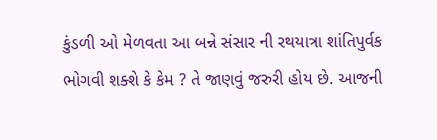કુંડળી ઓ મેળવતા આ બન્ને સંસાર ની રથયાત્રા શાંતિપુર્વક ભોગવી શક્શે કે કેમ ? તે જાણવું જરુરી હોય છે. આજની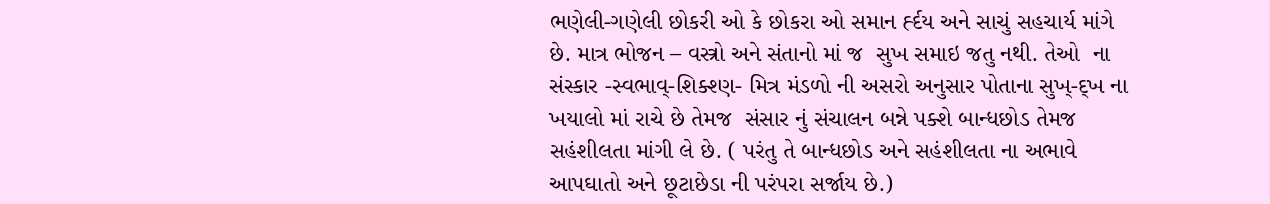ભણેલી-ગણેલી છોકરી ઓ કે છોકરા ઓ સમાન ર્હ્દય અને સાચું સહચાર્ય માંગે છે. માત્ર ભોજન – વસ્ત્રો અને સંતાનો માં જ  સુખ સમાઇ જતુ નથી. તેઓ  ના સંસ્કાર -સ્વભાવ્-શિક્શ્ણ- મિત્ર મંડળો ની અસરો અનુસાર પોતાના સુખ્-દ્ખ ના ખયાલો માં રાચે છે તેમજ  સંસાર નું સંચાલન બન્ને પક્શે બાન્ધછોડ તેમજ સહંશીલતા માંગી લે છે. ( પરંતુ તે બાન્ધછોડ અને સહંશીલતા ના અભાવે આપઘાતો અને છૂટાછેડા ની પરંપરા સર્જાય છે.)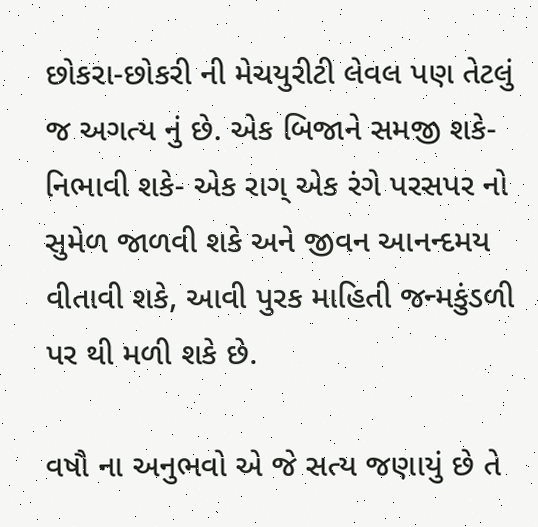છોકરા-છોકરી ની મેચયુરીટી લેવલ પણ તેટલું જ અગત્ય નું છે. એક બિજાને સમજી શકે-નિભાવી શકે- એક રાગ્ એક રંગે પરસપર નો સુમેળ જાળવી શકે અને જીવન આનન્દમય વીતાવી શકે, આવી પુરક માહિતી જન્મકુંડળી પર થી મળી શકે છે.

વષૌ ના અનુભવો એ જે સત્ય જણાયું છે તે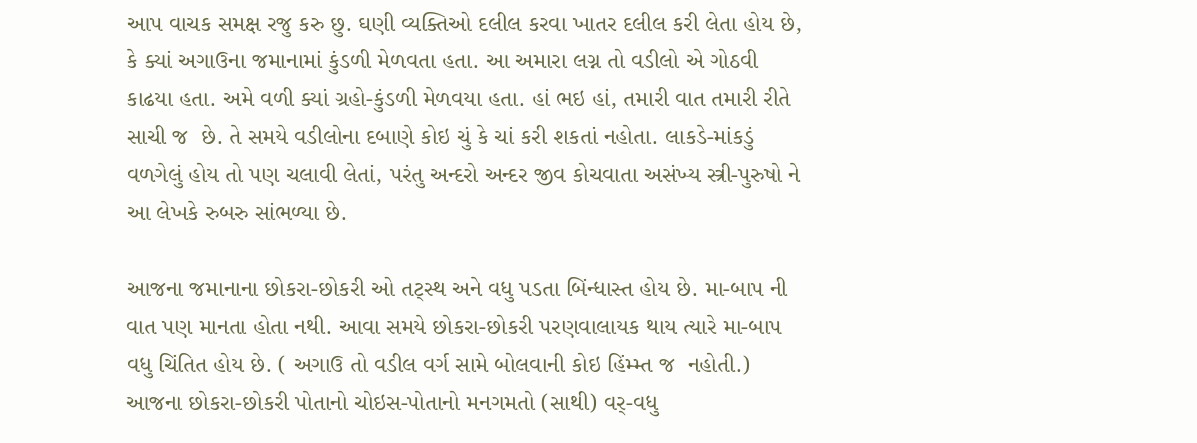આપ વાચક સમક્ષ રજુ કરુ છુ. ઘણી વ્યક્તિઓ દલીલ કરવા ખાતર દલીલ કરી લેતા હોય છે, કે ક્યાં અગાઉના જમાનામાં કુંડળી મેળવતા હતા. આ અમારા લગ્ન તો વડીલો એ ગોઠવી કાઢયા હતા. અમે વળી ક્યાં ગ્રહો-કુંડળી મેળવયા હતા. હાં ભઇ હાં, તમારી વાત તમારી રીતે સાચી જ  છે. તે સમયે વડીલોના દબાણે કોઇ ચું કે ચાં કરી શકતાં નહોતા. લાકડે-માંકડું વળગેલું હોય તો પણ ચલાવી લેતાં, પરંતુ અન્દરો અન્દર જીવ કોચવાતા અસંખ્ય સ્ત્રી-પુરુષો ને આ લેખકે રુબરુ સાંભળ્યા છે.

આજના જમાનાના છોકરા-છોકરી ઓ તટ્સ્થ અને વધુ પડતા બિંન્ધાસ્ત હોય છે. મા-બાપ ની વાત પણ માનતા હોતા નથી. આવા સમયે છોકરા-છોકરી પરણવાલાયક થાય ત્યારે મા-બાપ વધુ ચિંતિત હોય છે. ( અગાઉ તો વડીલ વર્ગ સામે બોલવાની કોઇ હિંમ્મ્ત જ  નહોતી.) આજના છોકરા-છોકરી પોતાનો ચોઇસ-પોતાનો મનગમતો (સાથી) વર્-વધુ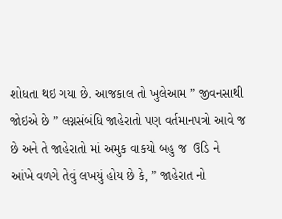શોધતા થઇ ગયા છે. આજકાલ તો ખુલેઆમ ” જીવનસાથી જોઇએ છે ” લગ્નસંબંધિ જાહેરાતો પણ વર્તમાનપત્રો આવે જ છે અને તે જાહેરાતો માં અમુક વાકયો બહુ જ  ઉડિ ને  આંખે વળગે તેવું લખયું હોય છે કે, ” જાહેરાત નો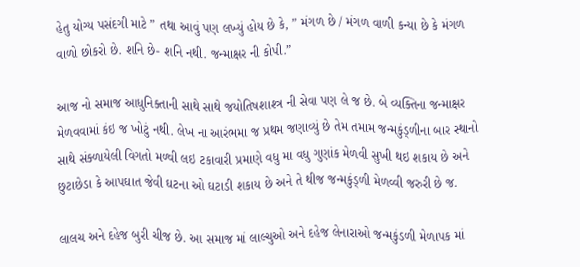હેતુ યોગ્ય પસંદગી માટે ” તથા આવું પણ લખ્યું હોય છે કે, ” મંગળ છે / મંગળ વાળી કન્યા છે કે મંગળ વાળો છોકરો છે. શનિ છે- શનિ નથી. જન્માક્ષર ની કોપી.”

આજ નો સમાજ આધુનિક્તાની સાથે સાથે જયોતિષશાશ્ત્ર ની સેવા પણ લે જ છે. બે વ્યક્તિના જન્માક્ષર મેળવવામાં કંઇ જ ખોટું નથી. લેખ ના આરંભમા જ પ્રથમ જણાવ્યું છે તેમ તમામ જન્મકુંડ્ળીના બાર સ્થાનો સાથે સંક્ળાયેલી વિગતો મળ્વી લઇ ટકાવારી પ્રમાણે વધુ મા વધુ ગુણાંક મેળવી સુખી થઇ શકાય છે અને છુટાછેડા કે આપઘાત જેવી ઘટના ઓ ઘટાડી શકાય છે અને તે થીજ જન્મકુંડ્ળી મેળવ્વી જરુરી છે જ.

લાલચ અને દહેજ બુરી ચીજ છે. આ સમાજ માં લાલ્ચુઓ અને દહેજ લેનારાઓ જન્મકુંડળી મેળાપક માં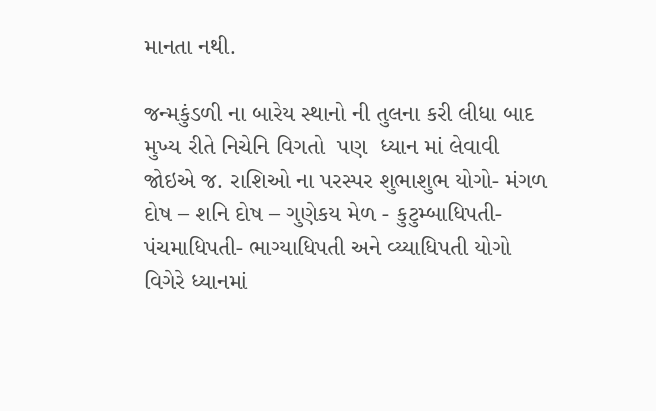માનતા નથી.

જન્મકુંડળી ના બારેય સ્થાનો ની તુલના કરી લીધા બાદ મુખ્ય રીતે નિચેનિ વિગતો  પણ  ધ્યાન માં લેવાવી જોઇએ જ. રાશિઓ ના પરસ્પર શુભાશુભ યોગો- મંગળ દોષ – શનિ દોષ – ગુણેકય મેળ - કુટુમ્બાધિપતી- પંચમાધિપતી- ભાગ્યાધિપતી અને વ્ય્યાધિપતી યોગો વિગેરે ધ્યાનમાં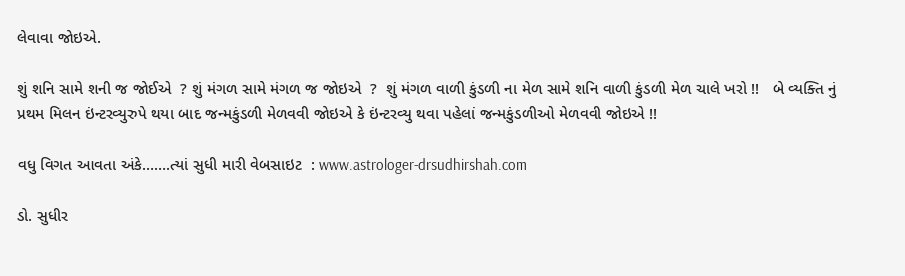લેવાવા જોઇએ.

શું શનિ સામે શની જ જોઈએ  ? શું મંગળ સામે મંગળ જ જોઇએ  ?  શું મંગળ વાળી કુંડળી ના મેળ સામે શનિ વાળી કુંડળી મેળ ચાલે ખરો !!   બે વ્યક્તિ નું પ્રથમ મિલન ઇંન્ટરવ્યુરુપે થયા બાદ જન્મકુંડળી મેળવવી જોઇએ કે ઇંન્ટરવ્યુ થવા પહેલાં જન્મકુંડળીઓ મેળવવી જોઇએ !!

વધુ વિગત આવતા અંકે…….ત્યાં સુધી મારી વેબસાઇટ  : www.astrologer-drsudhirshah.com

ડો. સુધીર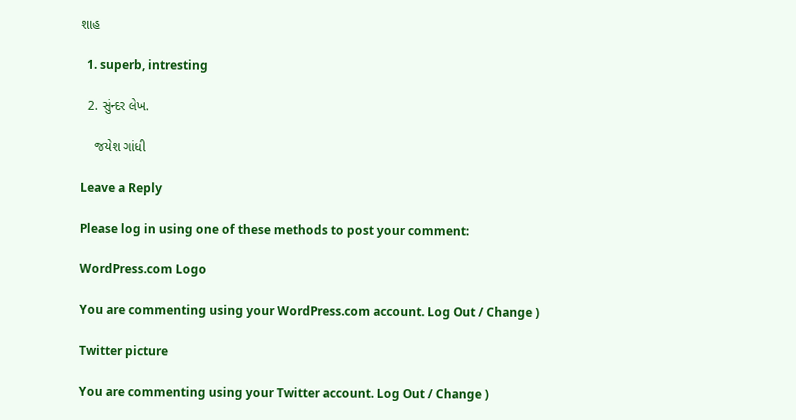શાહ

  1. superb, intresting

  2. સુંન્દર લેખ.

    જયેશ ગાંધી

Leave a Reply

Please log in using one of these methods to post your comment:

WordPress.com Logo

You are commenting using your WordPress.com account. Log Out / Change )

Twitter picture

You are commenting using your Twitter account. Log Out / Change )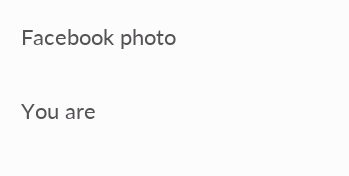Facebook photo

You are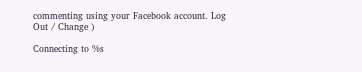commenting using your Facebook account. Log Out / Change )

Connecting to %s